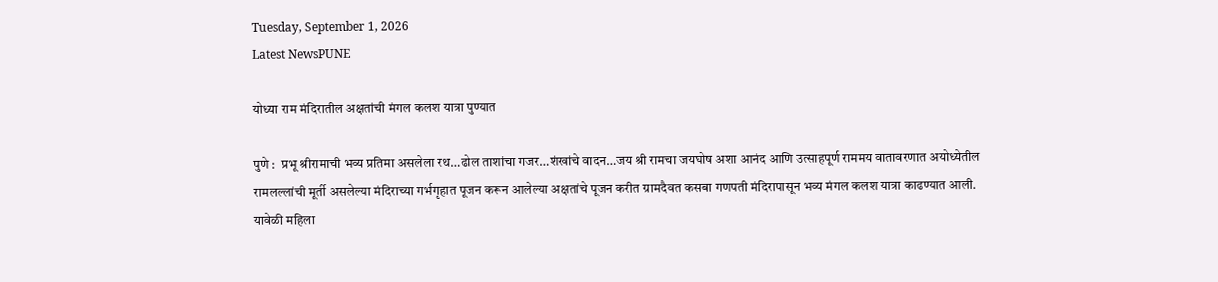Tuesday, September 1, 2026
Latest NewsPUNE

योध्या राम मंदिरातील अक्षतांची मंगल कलश यात्रा पुण्यात

पुणे :  प्रभू श्रीरामाची भव्य प्रतिमा असलेला रथ…ढोल ताशांचा गजर…शंखांचे वादन…जय श्री रामचा जयघोष अशा आनंद आणि उत्साहपूर्ण राममय वातावरणात अयोध्येतील रामलल्लांची मूर्ती असलेल्या मंदिराच्या गर्भगृहात पूजन करून आलेल्या अक्षतांचे पूजन करीत ग्रामदैवत कसबा गणपती मंदिरापासून भव्य मंगल कलश यात्रा काढण्यात आली. यावेळी महिला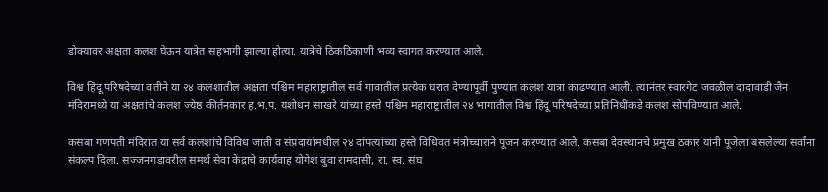डोक्यावर अक्षता कलश घेऊन यात्रेत सहभागी झाल्या होत्या. यात्रेचे ठिकठिकाणी भव्य स्वागत करण्यात आले.

विश्व हिंदू परिषदेच्या वतीने या २४ कलशातील अक्षता पश्चिम महाराष्ट्रातील सर्व गावातील प्रत्येक घरात देण्यापूर्वी पुण्यात कलश यात्रा काढण्यात आली. त्यानंतर स्वारगेट जवळील दादावाडी जैन मंदिरामध्ये या अक्षतांचे कलश ज्येष्ठ कीर्तनकार ह.भ.प. यशोधन साखरे यांच्या हस्ते पश्चिम महाराष्ट्रातील २४ भागातील विश्व हिंदू परिषदेच्या प्रतिनिधींकडे कलश सोपविण्यात आले.

कसबा गणपती मंदिरात या सर्व कलशांचे विविध जाती व संप्रदायांमधील २४ दांपत्यांच्या हस्ते विधिवत मंत्रोच्चाराने पूजन करण्यात आले. कसबा देवस्थानचे प्रमुख ठकार यांनी पूजेला बसलेल्या सर्वांना संकल्प दिला. सज्जनगडावरील समर्थ सेवा केंद्राचे कार्यवाह योगेश बुवा रामदासी, रा. स्व. संघ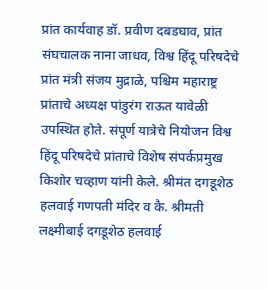प्रांत कार्यवाह डॉ. प्रवीण दबडघाव, प्रांत संघचालक नाना जाधव, विश्व हिंदू परिषदेचे प्रांत मंत्री संजय मुद्राळे, पश्चिम महाराष्ट्र प्रांताचे अध्यक्ष पांडुरंग राऊत यावेळी उपस्थित होते. संपूर्ण यात्रेचे नियोजन विश्व हिंदू परिषदेचे प्रांताचे विशेष संपर्कप्रमुख किशोर चव्हाण यांनी केले. श्रीमंत दगडूशेठ हलवाई गणपती मंदिर व कै. श्रीमती लक्ष्मीबाई दगडूशेठ हलवाई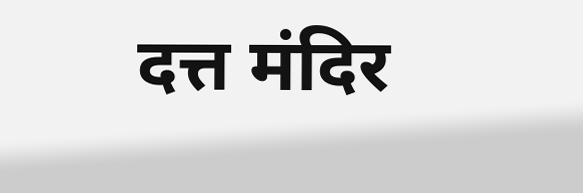दत्त मंदिर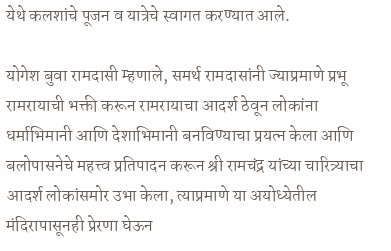येथे कलशांचे पूजन व यात्रेचे स्वागत करण्यात आले.

योगेश बुवा रामदासी म्हणाले, समर्थ रामदासांनी ज्याप्रमाणे प्रभू रामरायाची भक्ती करून रामरायाचा आदर्श ठेवून लोकांना धर्माभिमानी आणि देशाभिमानी बनविण्याचा प्रयत्न केला आणि बलोपासनेचे महत्त्व प्रतिपादन करून श्री रामचंद्र यांच्या चारित्र्याचा आदर्श लोकांसमोर उभा केला, त्याप्रमाणे या अयोध्येतील मंदिरापासूनही प्रेरणा घेऊन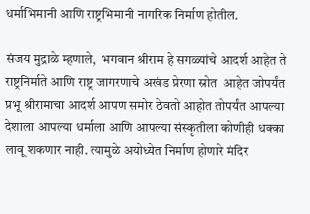धर्माभिमानी आणि राष्ट्रभिमानी नागरिक निर्माण होतील.

संजय मुद्राळे म्हणाले,  भगवान श्रीराम हे सगळ्यांचे आदर्श आहेत ते राष्ट्रनिर्माते आणि राष्ट्र जागरणाचे अखंड प्रेरणा स्रोत  आहेत जोपर्यंत प्रभू श्रीरामाचा आदर्श आपण समोर ठेवतो आहोत तोपर्यंत आपल्या देशाला आपल्या धर्माला आणि आपल्या संस्कृतीला कोणीही धक्का लावू शकणार नाही. त्यामुळे अयोध्येत निर्माण होणारे मंदिर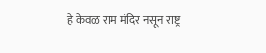हे केवळ राम मंदिर नसून राष्ट्र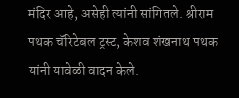मंदिर आहे, असेही त्यांनी सांगितले. श्रीराम पथक चॅरिटेबल ट्रस्ट, केशव शंखनाथ पथक यांनी यावेळी वादन केले.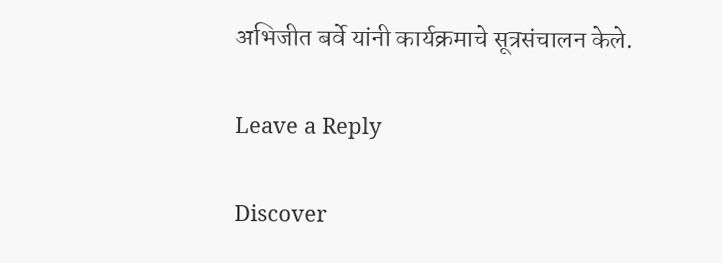अभिजीत बर्वे यांनी कार्यक्रमाचे सूत्रसंचालन केले.

Leave a Reply

Discover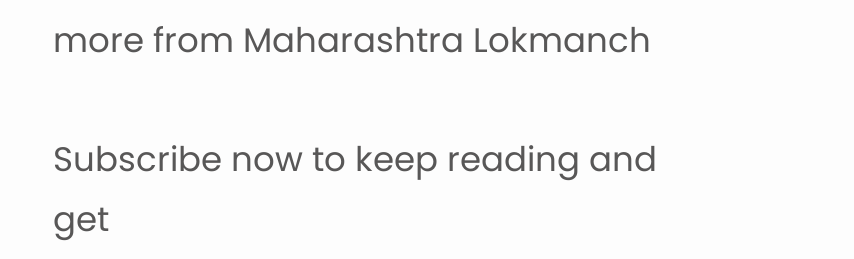more from Maharashtra Lokmanch

Subscribe now to keep reading and get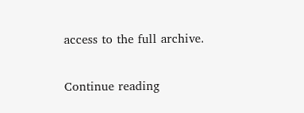access to the full archive.

Continue reading